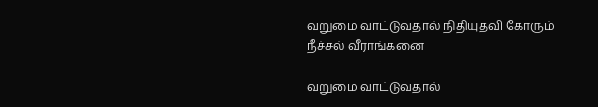வறுமை வாட்டுவதால் நிதியுதவி கோரும் நீச்சல் வீராங்கனை

வறுமை வாட்டுவதால்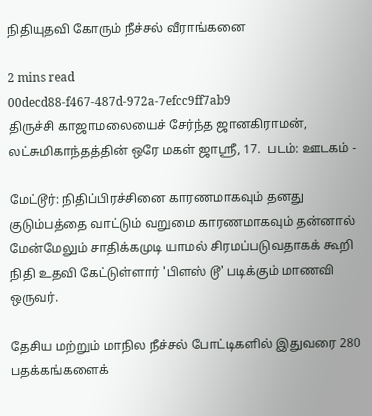நிதியுதவி கோரும் நீச்சல் வீராங்கனை

2 mins read
00decd88-f467-487d-972a-7efcc9ff7ab9
திருச்சி காஜாமலையைச் சேர்ந்த ஜானகிராமன், லட்சுமிகாந்தத்தின் ஒரே மகள் ஜாஸ்ரீ, 17.  படம்: ஊடகம் -

மேட்டூர்: நிதிப்பிரச்சினை காரணமாகவும் தனது குடும்பத்தை வாட்டும் வறுமை காரணமாகவும் தன்னால் மேன்மேலும் சாதிக்கமுடி யாமல் சிரமப்படுவதாகக் கூறி நிதி உதவி கேட்டுள்ளார் 'பிளஸ் டூ' படிக்கும் மாணவி ஒருவர்.

தேசிய மற்றும் மாநில நீச்சல் போட்டிகளில் இதுவரை 280 பதக்கங்களைக்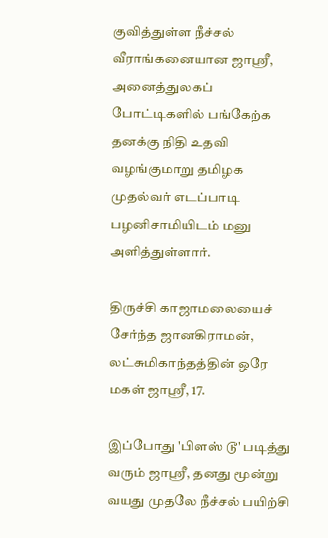குவித்துள்ள நீச்சல் வீராங்கனையான ஜாஸ்ரீ, அனைத்துலகப் போட்டிகளில் பங்கேற்க தனக்கு நிதி உதவி வழங்குமாறு தமிழக முதல்வர் எடப்பாடி பழனிசாமியிடம் மனு அளித்துள்ளார்.

திருச்சி காஜாமலையைச் சேர்ந்த ஜானகிராமன், லட்சுமிகாந்தத்தின் ஒரே மகள் ஜாஸ்ரீ, 17.

இப்போது 'பிளஸ் டூ' படித்து வரும் ஜாஸ்ரீ, தனது மூன்று வயது முதலே நீச்சல் பயிற்சி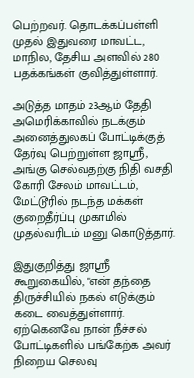பெற்றவர். தொடக்கப்பள்ளி முதல் இதுவரை மாவட்ட, மாநில, தேசிய அளவில் 280 பதக்கங்கள் குவித்துள்ளார்.

அடுத்த மாதம் 23ஆம் தேதி அமெரிக்காவில் நடக்கும் அனைத்துலகப் போட்டிக்குத் தேர்வு பெற்றுள்ள ஜாஸ்ரீ, அங்கு செல்வதற்கு நிதி வசதி கோரி சேலம் மாவட்டம், மேட்டூரில் நடந்த மக்கள் குறைதீர்ப்பு முகாமில் முதல்வரிடம் மனு கொடுத்தார்.

இதுகுறித்து ஜாஸ்ரீ கூறுகையில், "என் தந்தை திருச்சியில் நகல் எடுக்கும் கடை வைத்துள்ளார். ஏற்கெனவே நான் நீச்சல் போட்டிகளில் பங்கேற்க அவர் நிறைய செலவு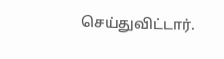செய்துவிட்டார்.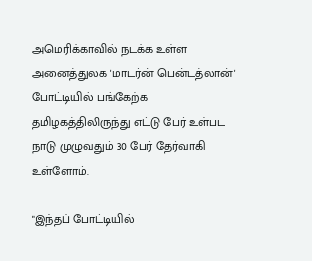அமெரிக்காவில் நடக்க உள்ள அனைத்துலக 'மாடர்ன் பென்டத்லான்' போட்டியில் பங்கேற்க தமிழகத்திலிருந்து எட்டு பேர் உள்பட நாடு முழுவதும் 30 பேர் தேர்வாகி உள்ளோம்.

"இந்தப் போட்டியில்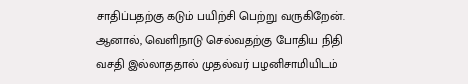சாதிப்பதற்கு கடும் பயிற்சி பெற்று வருகிறேன். ஆனால், வெளிநாடு செல்வதற்கு போதிய நிதி வசதி இல்லாததால் முதல்வர் பழனிசாமியிடம்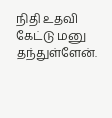நிதி உதவி கேட்டு மனு தந்துள்ளேன்.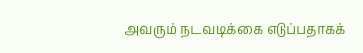அவரும் நடவடிக்கை எடுப்பதாகக்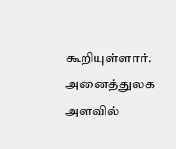கூறியுள்ளார். அனைத்துலக அளவில்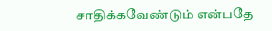சாதிக்கவேண்டும் என்பதே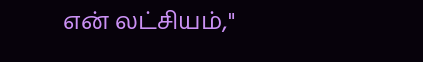என் லட்சியம்,"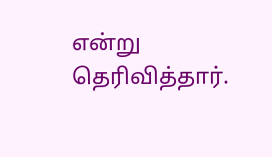என்று தெரிவித்தார்.